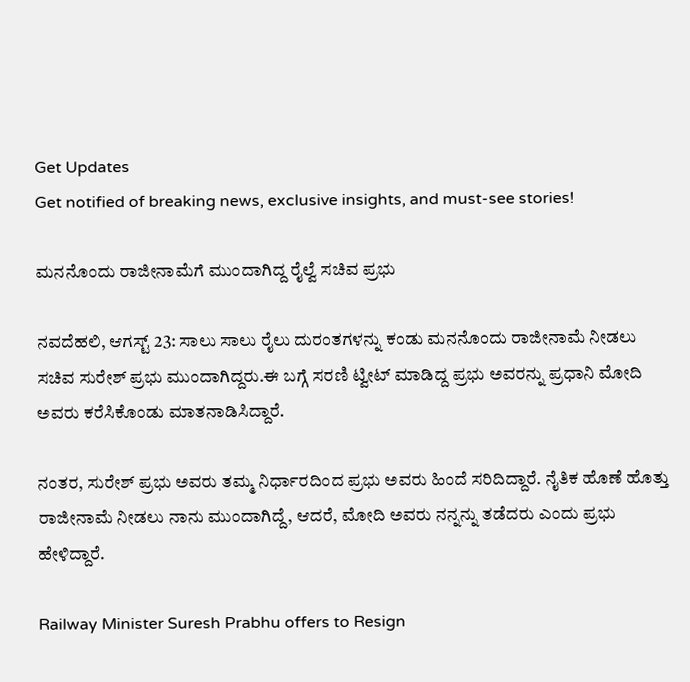Get Updates
Get notified of breaking news, exclusive insights, and must-see stories!

ಮನನೊಂದು ರಾಜೀನಾಮೆಗೆ ಮುಂದಾಗಿದ್ದ ರೈಲ್ವೆ ಸಚಿವ ಪ್ರಭು

ನವದೆಹಲಿ, ಆಗಸ್ಟ್ 23: ಸಾಲು ಸಾಲು ರೈಲು ದುರಂತಗಳನ್ನು ಕಂಡು ಮನನೊಂದು ರಾಜೀನಾಮೆ ನೀಡಲು ಸಚಿವ ಸುರೇಶ್ ಪ್ರಭು ಮುಂದಾಗಿದ್ದರು.ಈ ಬಗ್ಗೆ ಸರಣಿ ಟ್ವೀಟ್ ಮಾಡಿದ್ದ ಪ್ರಭು ಅವರನ್ನು ಪ್ರಧಾನಿ ಮೋದಿ ಅವರು ಕರೆಸಿಕೊಂಡು ಮಾತನಾಡಿಸಿದ್ದಾರೆ.

ನಂತರ, ಸುರೇಶ್ ಪ್ರಭು ಅವರು ತಮ್ಮ ನಿರ್ಧಾರದಿಂದ ಪ್ರಭು ಅವರು ಹಿಂದೆ ಸರಿದಿದ್ದಾರೆ. ನೈತಿಕ ಹೊಣೆ ಹೊತ್ತು ರಾಜೀನಾಮೆ ನೀಡಲು ನಾನು ಮುಂದಾಗಿದ್ದೆ, ಆದರೆ, ಮೋದಿ ಅವರು ನನ್ನನ್ನು ತಡೆದರು ಎಂದು ಪ್ರಭು ಹೇಳಿದ್ದಾರೆ.

Railway Minister Suresh Prabhu offers to Resign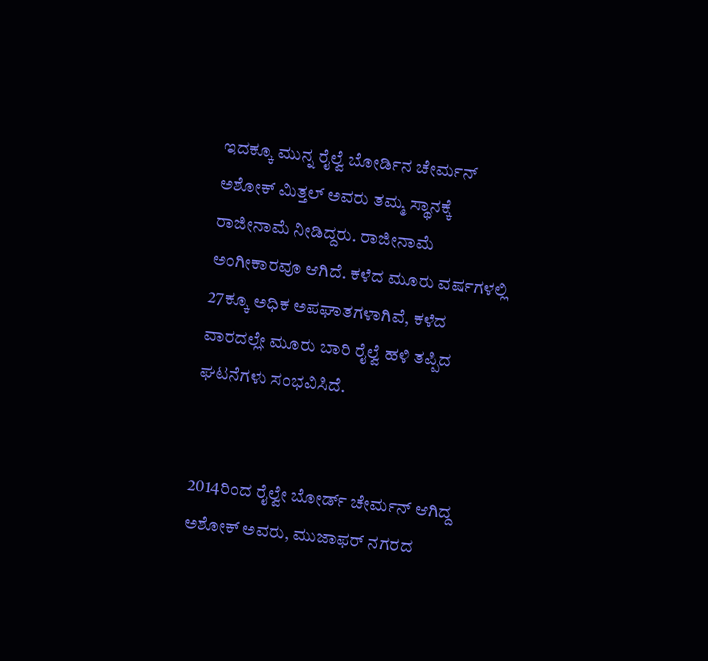ಇದಕ್ಕೂ ಮುನ್ನ ರೈಲ್ವೆ ಬೋರ್ಡಿನ ಚೇರ್ಮನ್ ಅಶೋಕ್ ಮಿತ್ತಲ್ ಅವರು ತಮ್ಮ ಸ್ಥಾನಕ್ಕೆ ರಾಜೀನಾಮೆ ನೀಡಿದ್ದರು. ರಾಜೀನಾಮೆ ಅಂಗೀಕಾರವೂ ಆಗಿದೆ. ಕಳೆದ ಮೂರು ವರ್ಷಗಳಲ್ಲಿ 27ಕ್ಕೂ ಅಧಿಕ ಅಪಘಾತಗಳಾಗಿವೆ, ಕಳೆದ ವಾರದಲ್ಲೇ ಮೂರು ಬಾರಿ ರೈಲ್ವೆ ಹಳಿ ತಪ್ಪಿದ ಘಟನೆಗಳು ಸಂಭವಿಸಿದೆ.


2014ರಿಂದ ರೈಲ್ವೇ ಬೋರ್ಡ್ ಚೇರ್ಮನ್ ಆಗಿದ್ದ ಅಶೋಕ್ ಅವರು, ಮುಜಾಫರ್ ನಗರದ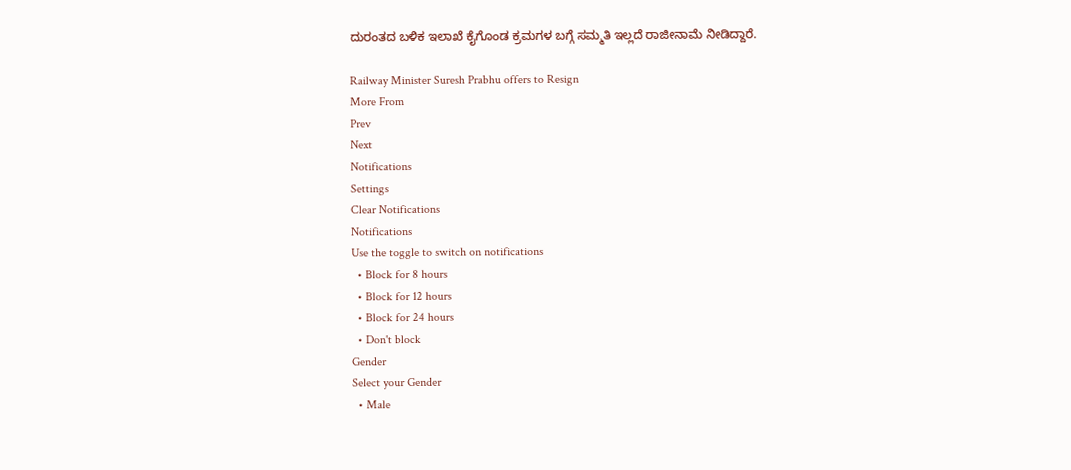ದುರಂತದ ಬಳಿಕ ಇಲಾಖೆ ಕೈಗೊಂಡ ಕ್ರಮಗಳ ಬಗ್ಗೆ ಸಮ್ಮತಿ ಇಲ್ಲದೆ ರಾಜೀನಾಮೆ ನೀಡಿದ್ದಾರೆ.

Railway Minister Suresh Prabhu offers to Resign
More From
Prev
Next
Notifications
Settings
Clear Notifications
Notifications
Use the toggle to switch on notifications
  • Block for 8 hours
  • Block for 12 hours
  • Block for 24 hours
  • Don't block
Gender
Select your Gender
  • Male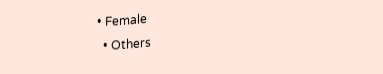• Female
  • Others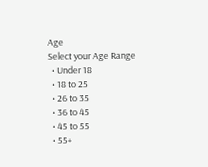Age
Select your Age Range
  • Under 18
  • 18 to 25
  • 26 to 35
  • 36 to 45
  • 45 to 55
  • 55+